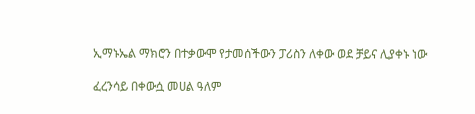ኢማኑኤል ማክሮን በተቃውሞ የታመሰችውን ፓሪስን ለቀው ወደ ቻይና ሊያቀኑ ነው

ፈረንሳይ በቀውሷ መሀል ዓለም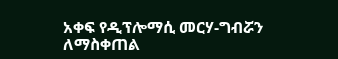አቀፍ የዲፕሎማሲ መርሃ-ግብሯን ለማስቀጠል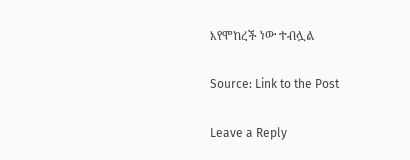እየሞከረች ነው ተብሏል

Source: Link to the Post

Leave a Reply